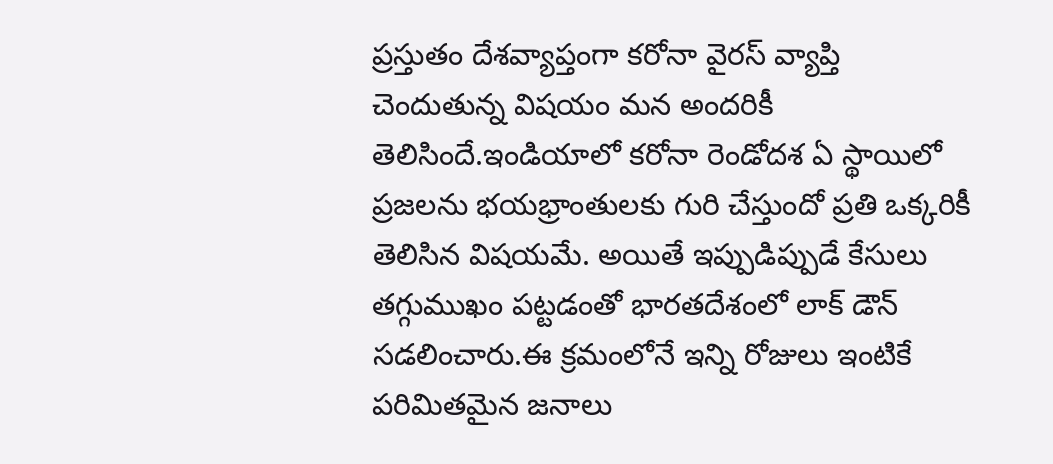ప్రస్తుతం దేశవ్యాప్తంగా కరోనా వైరస్ వ్యాప్తి చెందుతున్న విషయం మన అందరికీ తెలిసిందే.ఇండియాలో కరోనా రెండోదశ ఏ స్థాయిలో ప్రజలను భయభ్రాంతులకు గురి చేస్తుందో ప్రతి ఒక్కరికీ తెలిసిన విషయమే. అయితే ఇప్పుడిప్పుడే కేసులు తగ్గుముఖం పట్టడంతో భారతదేశంలో లాక్ డౌన్ సడలించారు.ఈ క్రమంలోనే ఇన్ని రోజులు ఇంటికే పరిమితమైన జనాలు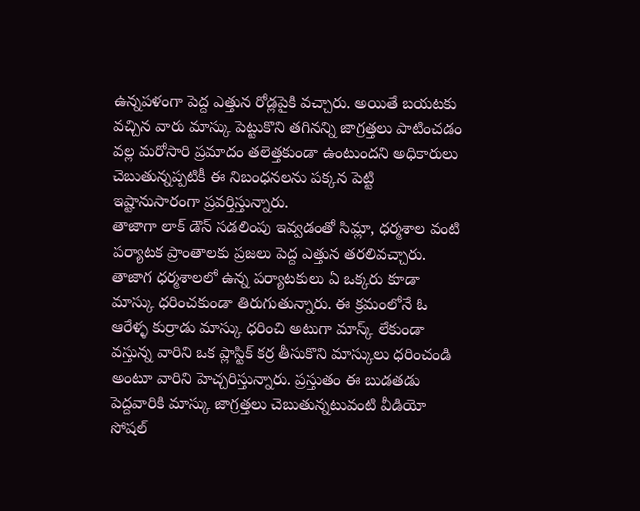ఉన్నపళంగా పెద్ద ఎత్తున రోడ్లపైకి వచ్చారు. అయితే బయటకు వచ్చిన వారు మాస్కు పెట్టుకొని తగినన్ని జాగ్రత్తలు పాటించడం వల్ల మరోసారి ప్రమాదం తలెత్తకుండా ఉంటుందని అధికారులు చెబుతున్నప్పటికీ ఈ నిబంధనలను పక్కన పెట్టి ఇష్టానుసారంగా ప్రవర్తిస్తున్నారు.
తాజాగా లాక్ డౌన్ సడలింపు ఇవ్వడంతో సిమ్లా, ధర్మశాల వంటి పర్యాటక ప్రాంతాలకు ప్రజలు పెద్ద ఎత్తున తరలివచ్చారు. తాజాగ ధర్మశాలలో ఉన్న పర్యాటకులు ఏ ఒక్కరు కూడా మాస్కు ధరించకుండా తిరుగుతున్నారు. ఈ క్రమంలోనే ఓ ఆరేళ్ళ కుర్రాడు మాస్కు ధరించి అటుగా మాస్క్ లేకుండా వస్తున్న వారిని ఒక ప్లాస్టిక్ కర్ర తీసుకొని మాస్కులు ధరించండి అంటూ వారిని హెచ్చరిస్తున్నారు. ప్రస్తుతం ఈ బుడతడు పెద్దవారికి మాస్కు జాగ్రత్తలు చెబుతున్నటువంటి వీడియో సోషల్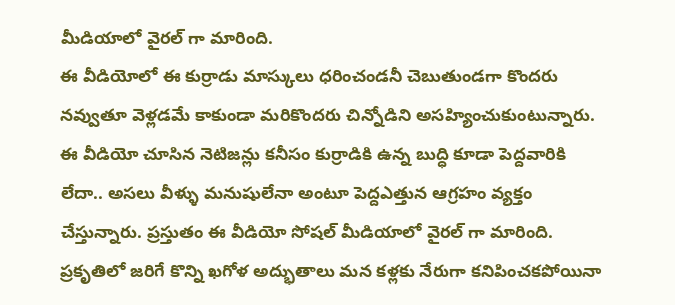మీడియాలో వైరల్ గా మారింది.
ఈ వీడియోలో ఈ కుర్రాడు మాస్కులు ధరించండనీ చెబుతుండగా కొందరు నవ్వుతూ వెళ్లడమే కాకుండా మరికొందరు చిన్నోడిని అసహ్యించుకుంటున్నారు. ఈ వీడియో చూసిన నెటిజన్లు కనీసం కుర్రాడికి ఉన్న బుద్ధి కూడా పెద్దవారికి లేదా.. అసలు వీళ్ళు మనుషులేనా అంటూ పెద్దఎత్తున ఆగ్రహం వ్యక్తం చేస్తున్నారు. ప్రస్తుతం ఈ వీడియో సోషల్ మీడియాలో వైరల్ గా మారింది.
ప్రకృతిలో జరిగే కొన్ని ఖగోళ అద్భుతాలు మన కళ్లకు నేరుగా కనిపించకపోయినా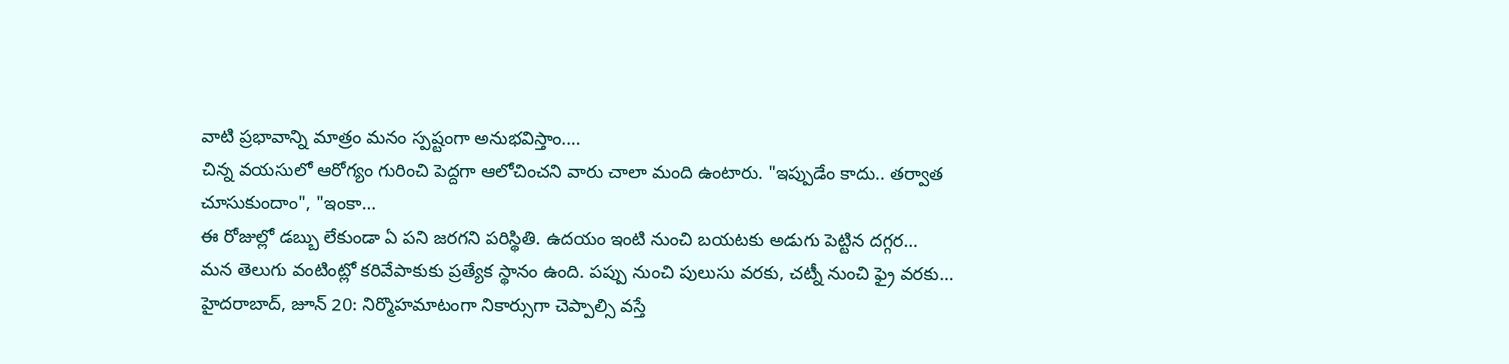వాటి ప్రభావాన్ని మాత్రం మనం స్పష్టంగా అనుభవిస్తాం.…
చిన్న వయసులో ఆరోగ్యం గురించి పెద్దగా ఆలోచించని వారు చాలా మంది ఉంటారు. "ఇప్పుడేం కాదు.. తర్వాత చూసుకుందాం", "ఇంకా…
ఈ రోజుల్లో డబ్బు లేకుండా ఏ పని జరగని పరిస్థితి. ఉదయం ఇంటి నుంచి బయటకు అడుగు పెట్టిన దగ్గర…
మన తెలుగు వంటింట్లో కరివేపాకుకు ప్రత్యేక స్థానం ఉంది. పప్పు నుంచి పులుసు వరకు, చట్నీ నుంచి ఫ్రై వరకు…
హైదరాబాద్, జూన్ 20: నిర్మొహమాటంగా నికార్సుగా చెప్పాల్సి వస్తే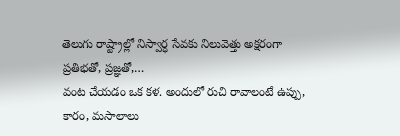తెలుగు రాష్ట్రాల్లో నిస్వార్ధ సేవకు నిలువెత్తు అక్షరంగా ప్రతిభతో, ప్రజ్ఞతో,…
వంట చేయడం ఒక కళ. అందులో రుచి రావాలంటే ఉప్పు, కారం, మసాలాలు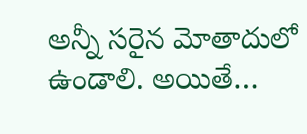అన్నీ సరైన మోతాదులో ఉండాలి. అయితే…